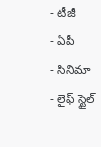- టీజీ
- ఏపీ
- సినిమా
- లైఫ్ స్టైల్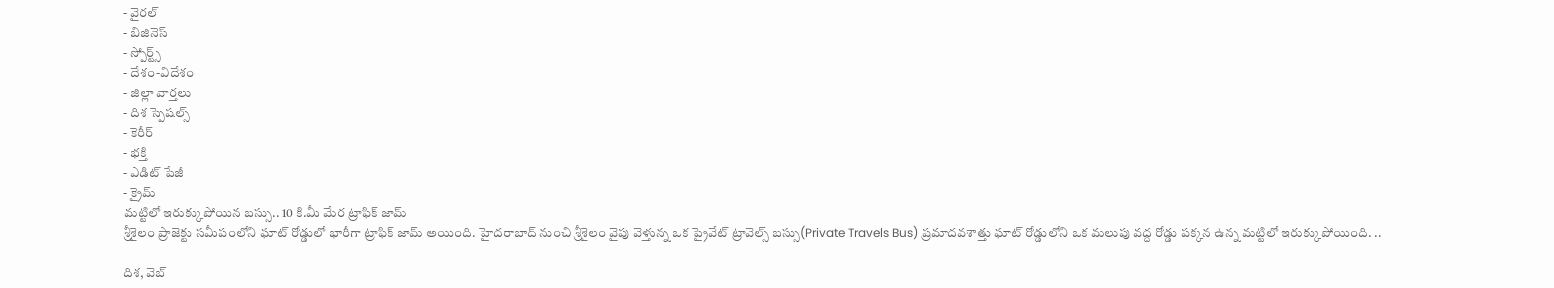- వైరల్
- బిజినెస్
- స్పోర్ట్స్
- దేశం-విదేశం
- జిల్లా వార్తలు
- దిశ స్పెషల్స్
- కెరీర్
- భక్తి
- ఎడిట్ పేజీ
- క్రైమ్
మట్టిలో ఇరుక్కుపోయిన బస్సు.. 10 కి.మీ మేర ట్రాఫిక్ జామ్
శ్రీశైలం ప్రాజెక్టు సమీపంలోని ఘాట్ రోడ్డులో భారీగా ట్రాఫిక్ జామ్ అయింది. హైదరాబాద్ నుంచి శ్రీశైలం వైపు వెళ్తున్న ఒక ప్రైవేట్ ట్రావెల్స్ బస్సు(Private Travels Bus) ప్రమాదవశాత్తు ఘాట్ రోడ్డులోని ఒక మలుపు వద్ద రోడ్డు పక్కన ఉన్న మట్టిలో ఇరుక్కుపోయింది. ..

దిశ, వెబ్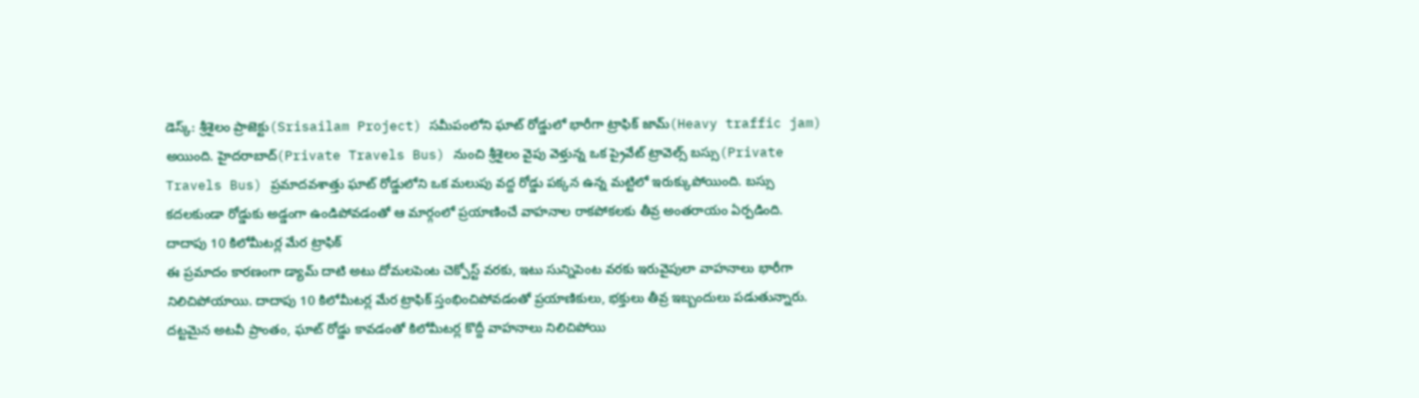డెస్క్: శ్రీశైలం ప్రాజెక్టు(Srisailam Project) సమీపంలోని ఘాట్ రోడ్డులో భారీగా ట్రాఫిక్ జామ్(Heavy traffic jam) అయింది. హైదరాబాద్(Private Travels Bus) నుంచి శ్రీశైలం వైపు వెళ్తున్న ఒక ప్రైవేట్ ట్రావెల్స్ బస్సు(Private Travels Bus) ప్రమాదవశాత్తు ఘాట్ రోడ్డులోని ఒక మలుపు వద్ద రోడ్డు పక్కన ఉన్న మట్టిలో ఇరుక్కుపోయింది. బస్సు కదలకుండా రోడ్డుకు అడ్డంగా ఉండిపోవడంతో ఆ మార్గంలో ప్రయాణించే వాహనాల రాకపోకలకు తీవ్ర అంతరాయం ఏర్పడింది.
దాదాపు 10 కిలోమీటర్ల మేర ట్రాఫిక్
ఈ ప్రమాదం కారణంగా డ్యామ్ దాటి అటు దోమలపెంట చెక్పోస్ట్ వరకు, ఇటు సున్నిపెంట వరకు ఇరువైపులా వాహనాలు భారీగా నిలిచిపోయాయి. దాదాపు 10 కిలోమీటర్ల మేర ట్రాఫిక్ స్తంభించిపోవడంతో ప్రయాణికులు, భక్తులు తీవ్ర ఇబ్బందులు పడుతున్నారు. దట్టమైన అటవీ ప్రాంతం, ఘాట్ రోడ్డు కావడంతో కిలోమీటర్ల కొద్దీ వాహనాలు నిలిచిపోయి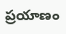ప్రయాణం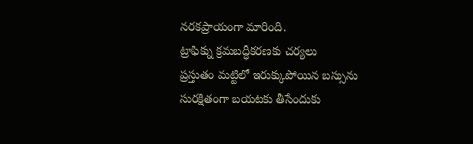నరకప్రాయంగా మారింది.
ట్రాఫిక్ను క్రమబద్ధీకరణకు చర్యలు
ప్రస్తుతం మట్టిలో ఇరుక్కుపోయిన బస్సును సురక్షితంగా బయటకు తీసేందుకు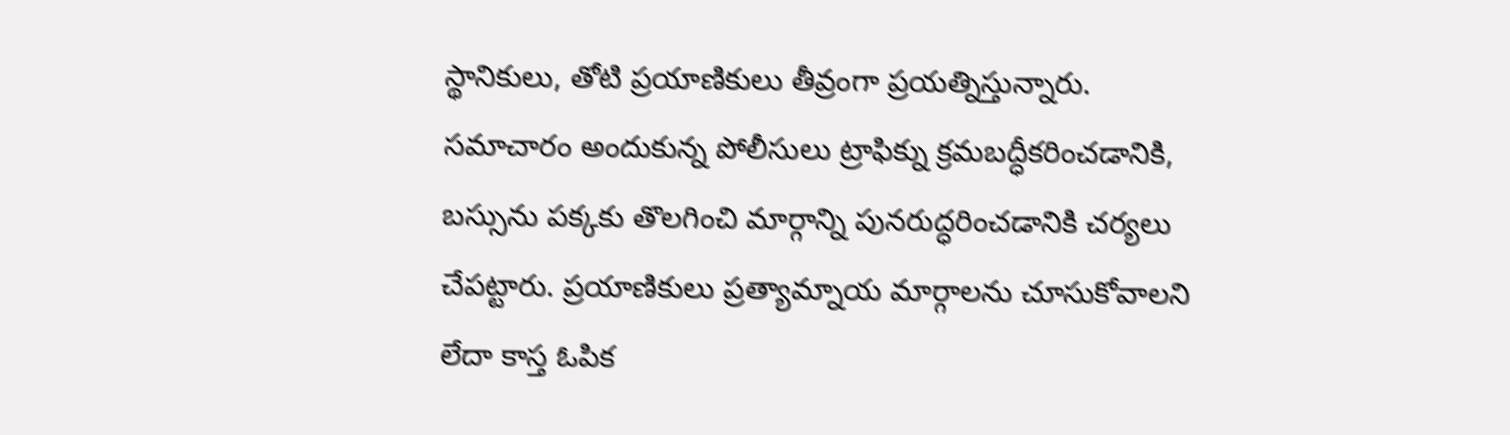స్థానికులు, తోటి ప్రయాణికులు తీవ్రంగా ప్రయత్నిస్తున్నారు. సమాచారం అందుకున్న పోలీసులు ట్రాఫిక్ను క్రమబద్ధీకరించడానికి, బస్సును పక్కకు తొలగించి మార్గాన్ని పునరుద్ధరించడానికి చర్యలు చేపట్టారు. ప్రయాణికులు ప్రత్యామ్నాయ మార్గాలను చూసుకోవాలని లేదా కాస్త ఓపిక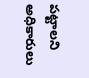పట్టాలని అధికారులు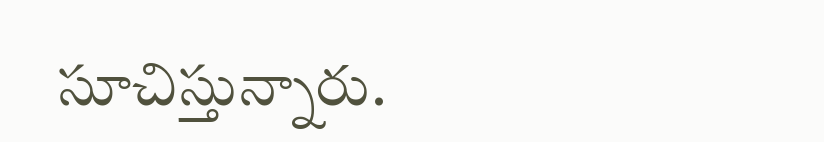సూచిస్తున్నారు.